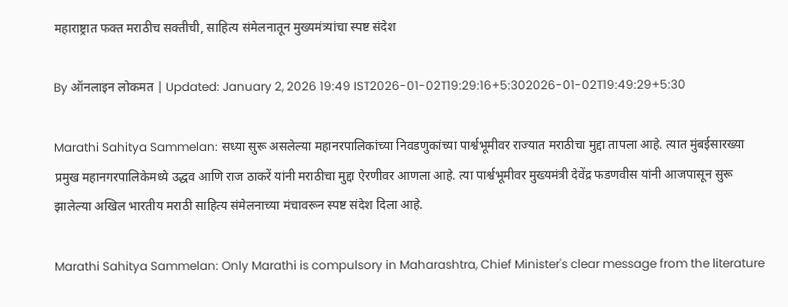महाराष्ट्रात फक्त मराठीच सक्तीची, साहित्य संमेलनातून मुख्यमंत्र्यांचा स्पष्ट संदेश

By ऑनलाइन लोकमत | Updated: January 2, 2026 19:49 IST2026-01-02T19:29:16+5:302026-01-02T19:49:29+5:30

Marathi Sahitya Sammelan: सध्या सुरू असलेल्या महानरपालिकांच्या निवडणुकांच्या पार्श्वभूमीवर राज्यात मराठीचा मुद्दा तापला आहे. त्यात मुंबईसारख्या प्रमुख महानगरपालिकेमध्ये उद्धव आणि राज ठाकरें यांनी मराठीचा मुद्दा ऐरणीवर आणला आहे. त्या पार्श्वभूमीवर मुख्यमंत्री देवेंद्र फडणवीस यांनी आजपासून सुरू झालेल्या अखिल भारतीय मराठी साहित्य संमेलनाच्या मंचावरून स्पष्ट संदेश दिला आहे.

Marathi Sahitya Sammelan: Only Marathi is compulsory in Maharashtra, Chief Minister's clear message from the literature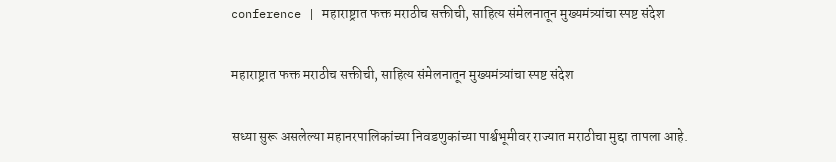conference | महाराष्ट्रात फक्त मराठीच सक्तीची, साहित्य संमेलनातून मुख्यमंत्र्यांचा स्पष्ट संदेश

महाराष्ट्रात फक्त मराठीच सक्तीची, साहित्य संमेलनातून मुख्यमंत्र्यांचा स्पष्ट संदेश

सध्या सुरू असलेल्या महानरपालिकांच्या निवडणुकांच्या पार्श्वभूमीवर राज्यात मराठीचा मुद्दा तापला आहे.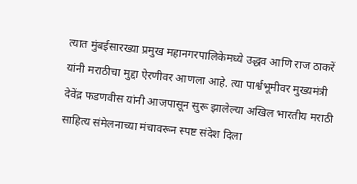त्यात मुंबईसारख्या प्रमुख महानगरपालिकेमध्ये उद्धव आणि राज ठाकरें यांनी मराठीचा मुद्दा ऐरणीवर आणला आहे. त्या पार्श्वभूमीवर मुख्यमंत्री देवेंद्र फडणवीस यांनी आजपासून सुरू झालेल्या अखिल भारतीय मराठी साहित्य संमेलनाच्या मंचावरून स्पष्ट संदेश दिला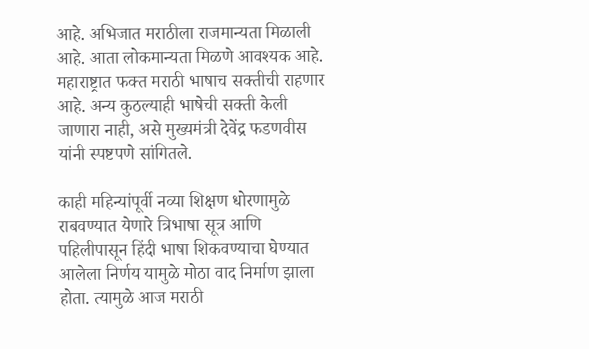आहे. अभिजात मराठीला राजमान्यता मिळाली आहे. आता लोकमान्यता मिळणे आवश्यक आहे. महाराष्ट्रात फक्त मराठी भाषाच सक्तीची राहणार आहे. अन्य कुठल्याही भाषेची सक्ती केली जाणारा नाही, असे मुख्यमंत्री देवेंद्र फडणवीस यांनी स्पष्टपणे सांगितले.

काही महिन्यांपूर्वी नव्या शिक्षण धोरणामुळे राबवण्यात येणारे त्रिभाषा सूत्र आणि पहिलीपासून हिंदी भाषा शिकवण्याचा घेण्यात आलेला निर्णय यामुळे मोठा वाद निर्माण झाला होता. त्यामुळे आज मराठी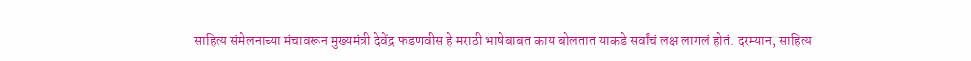साहित्य संमेलनाच्या मंचावरून मुख्यमंत्री देवेंद्र फडणवीस हे मराठी भाषेबाबत काय बोलतात याकडे सर्वांचं लक्ष लागलं होतं. दरम्यान, साहित्य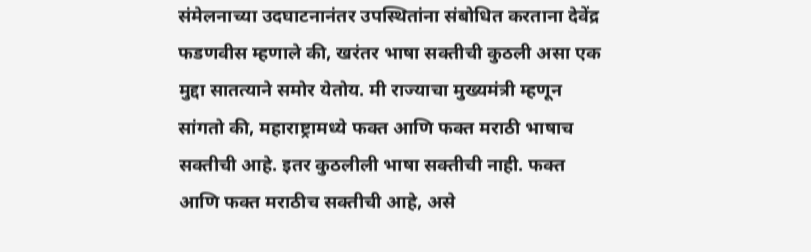संमेलनाच्या उदघाटनानंतर उपस्थितांना संबोधित करताना देवेंद्र फडणवीस म्हणाले की, खरंतर भाषा सक्तीची कुठली असा एक मुद्दा सातत्याने समोर येतोय. मी राज्याचा मुख्यमंत्री म्हणून सांगतो की, महाराष्ट्रामध्ये फक्त आणि फक्त मराठी भाषाच सक्तीची आहे. इतर कुठलीली भाषा सक्तीची नाही. फक्त आणि फक्त मराठीच सक्तीची आहे, असे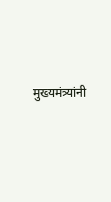मुख्यमंत्र्यांनी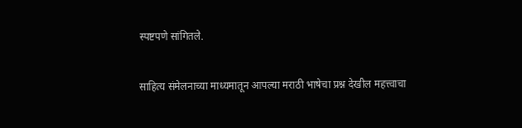स्पष्टपणे सांगितले.

साहित्य संमेलनाच्या माध्यमातून आपल्या मराठी भाषेचा प्रश्न देखील महत्त्वाचा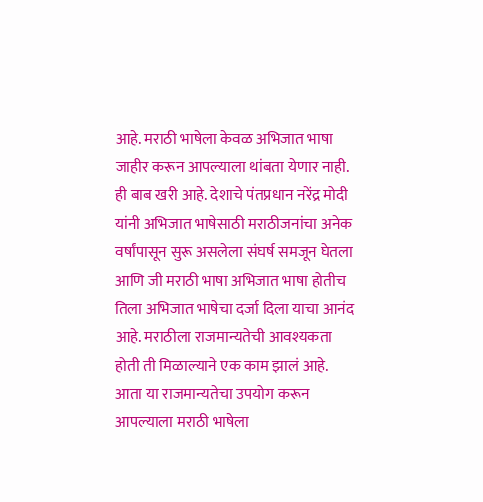आहे. मराठी भाषेला केवळ अभिजात भाषा जाहीर करून आपल्याला थांबता येणार नाही. ही बाब खरी आहे. देशाचे पंतप्रधान नरेंद्र मोदी यांनी अभिजात भाषेसाठी मराठीजनांचा अनेक वर्षांपासून सुरू असलेला संघर्ष समजून घेतला आणि जी मराठी भाषा अभिजात भाषा होतीच तिला अभिजात भाषेचा दर्जा दिला याचा आनंद आहे. मराठीला राजमान्यतेची आवश्यकता होती ती मिळाल्याने एक काम झालं आहे. आता या राजमान्यतेचा उपयोग करून आपल्याला मराठी भाषेला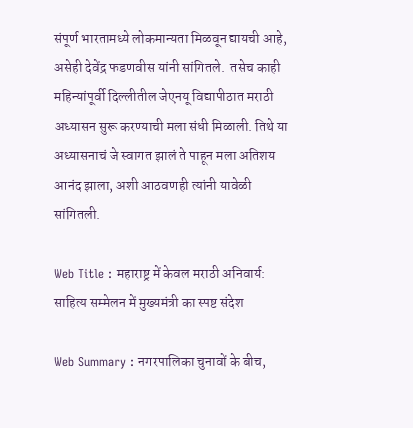संपूर्ण भारतामध्ये लोकमान्यता मिळवून द्यायची आहे, असेही देवेंद्र फडणवीस यांनी सांगितले.  तसेच काही महिन्यांपूर्वी दिल्लीतील जेएनयू विद्यापीठात मराठी अध्यासन सुरू करण्याची मला संधी मिळाली. तिथे या अध्यासनाचं जे स्वागत झालं ते पाहून मला अतिशय आनंद झाला, अशी आठवणही त्यांनी यावेळी सांगितली.

Web Title : महाराष्ट्र में केवल मराठी अनिवार्य: साहित्य सम्मेलन में मुख्यमंत्री का स्पष्ट संदेश

Web Summary : नगरपालिका चुनावों के बीच,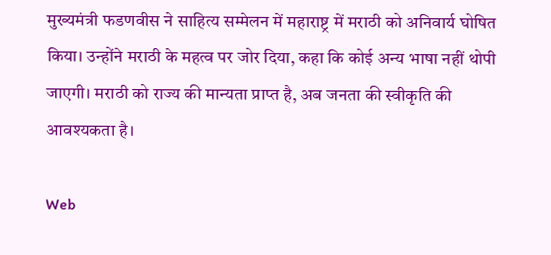मुख्यमंत्री फडणवीस ने साहित्य सम्मेलन में महाराष्ट्र में मराठी को अनिवार्य घोषित किया। उन्होंने मराठी के महत्व पर जोर दिया, कहा कि कोई अन्य भाषा नहीं थोपी जाएगी। मराठी को राज्य की मान्यता प्राप्त है, अब जनता की स्वीकृति की आवश्यकता है।

Web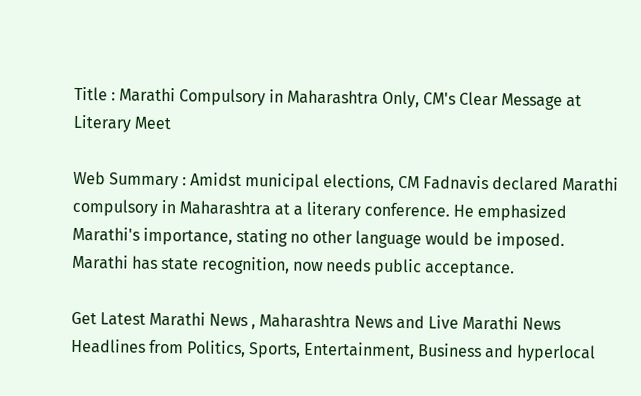Title : Marathi Compulsory in Maharashtra Only, CM's Clear Message at Literary Meet

Web Summary : Amidst municipal elections, CM Fadnavis declared Marathi compulsory in Maharashtra at a literary conference. He emphasized Marathi's importance, stating no other language would be imposed. Marathi has state recognition, now needs public acceptance.

Get Latest Marathi News , Maharashtra News and Live Marathi News Headlines from Politics, Sports, Entertainment, Business and hyperlocal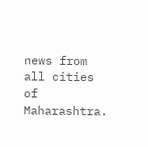news from all cities of Maharashtra.